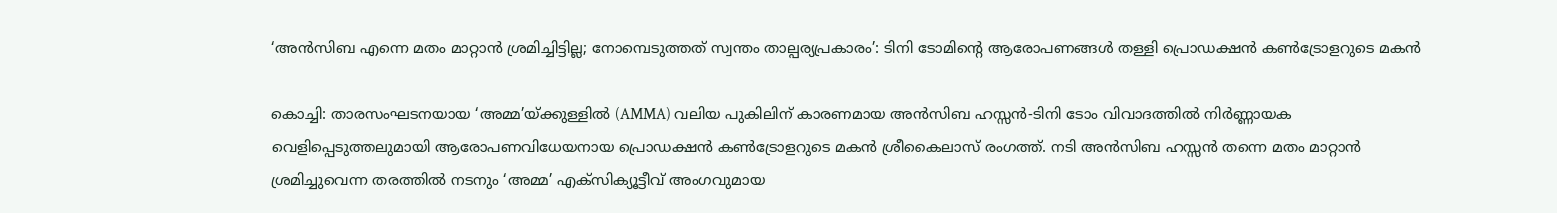‘അൻസിബ എന്നെ മതം മാറ്റാൻ ശ്രമിച്ചിട്ടില്ല; നോമ്പെടുത്തത് സ്വന്തം താല്പര്യപ്രകാരം’: ടിനി ടോമിന്റെ ആരോപണങ്ങൾ തള്ളി പ്രൊഡക്ഷൻ കൺട്രോളറുടെ മകൻ

കൊച്ചി: താരസംഘടനയായ ‘അമ്മ’യ്ക്കുള്ളിൽ (AMMA) വലിയ പുകിലിന് കാരണമായ അൻസിബ ഹസ്സൻ-ടിനി ടോം വിവാദത്തിൽ നിർണ്ണായക വെളിപ്പെടുത്തലുമായി ആരോപണവിധേയനായ പ്രൊഡക്ഷൻ കൺട്രോളറുടെ മകൻ ശ്രീകൈലാസ് രംഗത്ത്. നടി അൻസിബ ഹസ്സൻ തന്നെ മതം മാറ്റാൻ ശ്രമിച്ചുവെന്ന തരത്തിൽ നടനും ‘അമ്മ’ എക്സിക്യൂട്ടീവ് അംഗവുമായ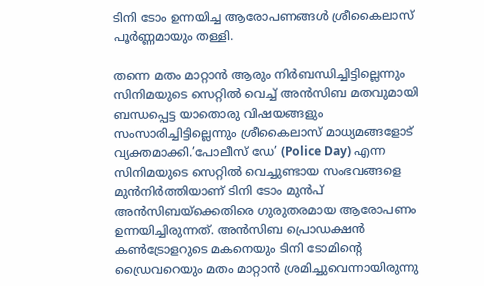ടിനി ടോം ഉന്നയിച്ച ആരോപണങ്ങൾ ശ്രീകൈലാസ് പൂർണ്ണമായും തള്ളി.

തന്നെ മതം മാറ്റാൻ ആരും നിർബന്ധിച്ചിട്ടില്ലെന്നും സിനിമയുടെ സെറ്റിൽ വെച്ച് അൻസിബ മതവുമായി ബന്ധപ്പെട്ട യാതൊരു വിഷയങ്ങളും സംസാരിച്ചിട്ടില്ലെന്നും ശ്രീകൈലാസ് മാധ്യമങ്ങളോട് വ്യക്തമാക്കി.’പോലീസ് ഡേ’ (Police Day) എന്ന സിനിമയുടെ സെറ്റിൽ വെച്ചുണ്ടായ സംഭവങ്ങളെ മുൻനിർത്തിയാണ് ടിനി ടോം മുൻപ് അൻസിബയ്‌ക്കെതിരെ ഗുരുതരമായ ആരോപണം ഉന്നയിച്ചിരുന്നത്. അൻസിബ പ്രൊഡക്ഷൻ കൺട്രോളറുടെ മകനെയും ടിനി ടോമിന്റെ ഡ്രൈവറെയും മതം മാറ്റാൻ ശ്രമിച്ചുവെന്നായിരുന്നു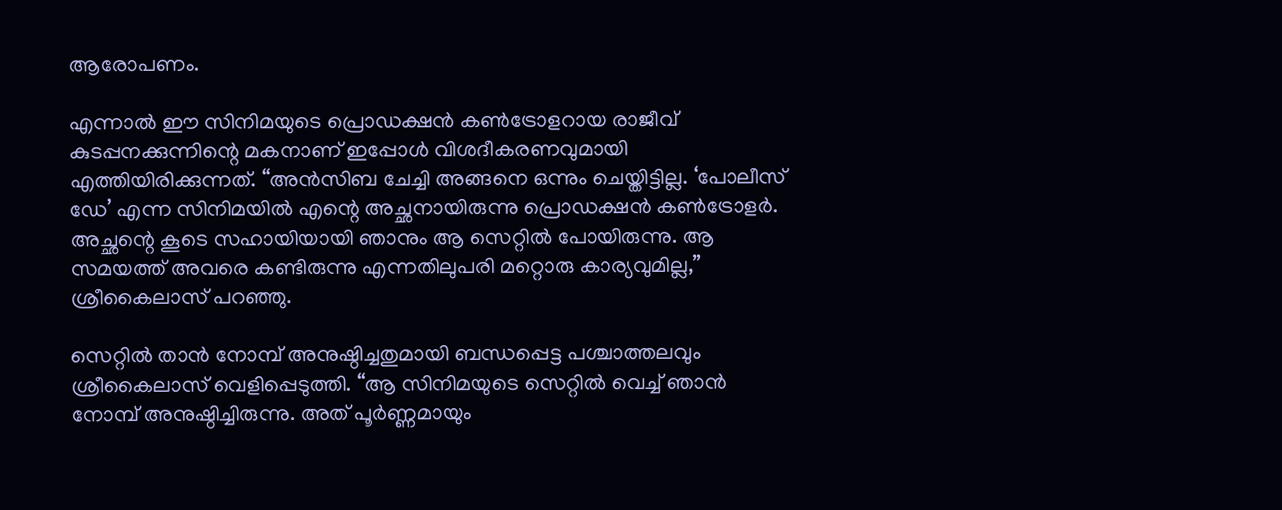ആരോപണം.

എന്നാൽ ഈ സിനിമയുടെ പ്രൊഡക്ഷൻ കൺട്രോളറായ രാജീവ് കുടപ്പനക്കുന്നിന്റെ മകനാണ് ഇപ്പോൾ വിശദീകരണവുമായി എത്തിയിരിക്കുന്നത്. “അൻസിബ ചേച്ചി അങ്ങനെ ഒന്നും ചെയ്തിട്ടില്ല. ‘പോലീസ് ഡേ’ എന്ന സിനിമയിൽ എന്റെ അച്ഛനായിരുന്നു പ്രൊഡക്ഷൻ കൺട്രോളർ. അച്ഛന്റെ കൂടെ സഹായിയായി ഞാനും ആ സെറ്റിൽ പോയിരുന്നു. ആ സമയത്ത് അവരെ കണ്ടിരുന്നു എന്നതിലുപരി മറ്റൊരു കാര്യവുമില്ല,” ശ്രീകൈലാസ് പറഞ്ഞു.

സെറ്റിൽ താൻ നോമ്പ് അനുഷ്ഠിച്ചതുമായി ബന്ധപ്പെട്ട പശ്ചാത്തലവും ശ്രീകൈലാസ് വെളിപ്പെടുത്തി. “ആ സിനിമയുടെ സെറ്റിൽ വെച്ച് ഞാൻ നോമ്പ് അനുഷ്ഠിച്ചിരുന്നു. അത് പൂർണ്ണമായും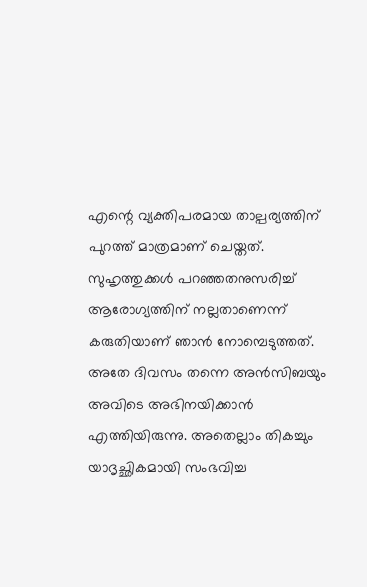എന്റെ വ്യക്തിപരമായ താല്പര്യത്തിന് പുറത്ത് മാത്രമാണ് ചെയ്തത്. സുഹൃത്തുക്കൾ പറഞ്ഞതനുസരിച്ച് ആരോഗ്യത്തിന് നല്ലതാണെന്ന് കരുതിയാണ് ഞാൻ നോമ്പെടുത്തത്. അതേ ദിവസം തന്നെ അൻസിബയും അവിടെ അഭിനയിക്കാൻ എത്തിയിരുന്നു. അതെല്ലാം തികച്ചും യാദൃച്ഛികമായി സംഭവിച്ച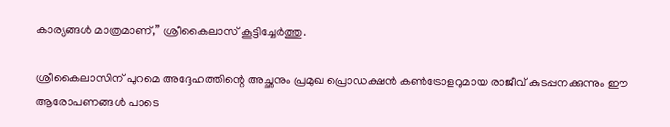കാര്യങ്ങൾ മാത്രമാണ്,” ശ്രീകൈലാസ് കൂട്ടിച്ചേർത്തു.

ശ്രീകൈലാസിന് പുറമെ അദ്ദേഹത്തിന്റെ അച്ഛനും പ്രമുഖ പ്രൊഡക്ഷൻ കൺട്രോളറുമായ രാജീവ് കുടപ്പനക്കുന്നും ഈ ആരോപണങ്ങൾ പാടെ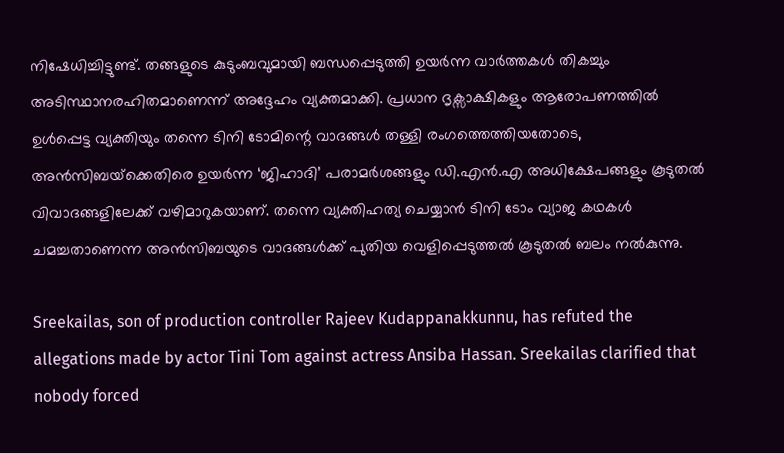നിഷേധിച്ചിട്ടുണ്ട്. തങ്ങളുടെ കുടുംബവുമായി ബന്ധപ്പെടുത്തി ഉയർന്ന വാർത്തകൾ തികച്ചും അടിസ്ഥാനരഹിതമാണെന്ന് അദ്ദേഹം വ്യക്തമാക്കി. പ്രധാന ദൃക്സാക്ഷികളും ആരോപണത്തിൽ ഉൾപ്പെട്ട വ്യക്തിയും തന്നെ ടിനി ടോമിന്റെ വാദങ്ങൾ തള്ളി രംഗത്തെത്തിയതോടെ, അൻസിബയ്‌ക്കെതിരെ ഉയർന്ന ‘ജിഹാദി’ പരാമർശങ്ങളും ഡി.എൻ.എ അധിക്ഷേപങ്ങളും കൂടുതൽ വിവാദങ്ങളിലേക്ക് വഴിമാറുകയാണ്. തന്നെ വ്യക്തിഹത്യ ചെയ്യാൻ ടിനി ടോം വ്യാജ കഥകൾ ചമച്ചതാണെന്ന അൻസിബയുടെ വാദങ്ങൾക്ക് പുതിയ വെളിപ്പെടുത്തൽ കൂടുതൽ ബലം നൽകുന്നു.

Sreekailas, son of production controller Rajeev Kudappanakkunnu, has refuted the allegations made by actor Tini Tom against actress Ansiba Hassan. Sreekailas clarified that nobody forced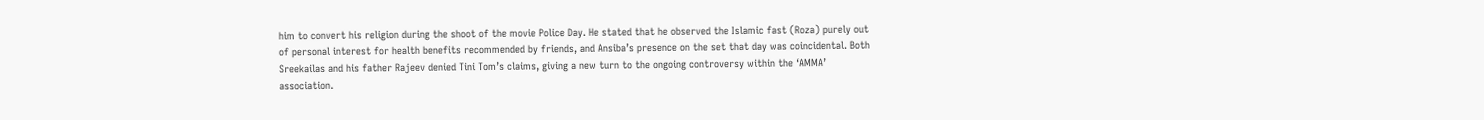him to convert his religion during the shoot of the movie Police Day. He stated that he observed the Islamic fast (Roza) purely out of personal interest for health benefits recommended by friends, and Ansiba’s presence on the set that day was coincidental. Both Sreekailas and his father Rajeev denied Tini Tom’s claims, giving a new turn to the ongoing controversy within the ‘AMMA’ association.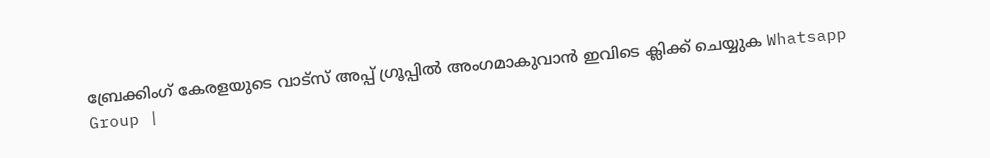ബ്രേക്കിംഗ് കേരളയുടെ വാട്സ് അപ്പ് ഗ്രൂപ്പിൽ അംഗമാകുവാൻ ഇവിടെ ക്ലിക്ക് ചെയ്യുക Whatsapp Group |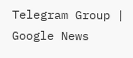Telegram Group | Google News